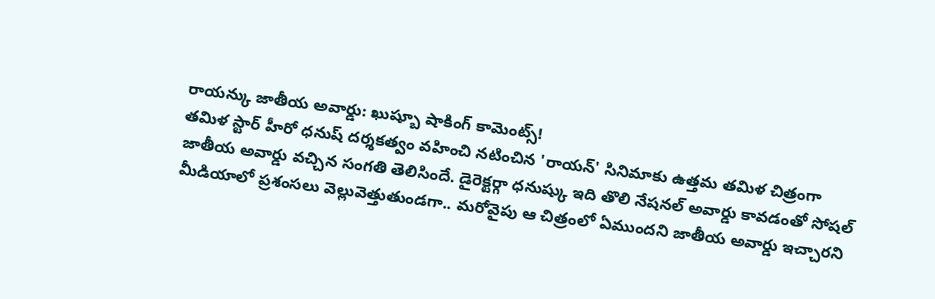రాయన్కు జాతీయ అవార్డు: ఖుష్బూ షాకింగ్ కామెంట్స్!
తమిళ స్టార్ హీరో ధనుష్ దర్శకత్వం వహించి నటించిన 'రాయన్' సినిమాకు ఉత్తమ తమిళ చిత్రంగా జాతీయ అవార్డు వచ్చిన సంగతి తెలిసిందే. డైరెక్టర్గా ధనుష్కు ఇది తొలి నేషనల్ అవార్డు కావడంతో సోషల్ మీడియాలో ప్రశంసలు వెల్లువెత్తుతుండగా.. మరోవైపు ఆ చిత్రంలో ఏముందని జాతీయ అవార్డు ఇచ్చారని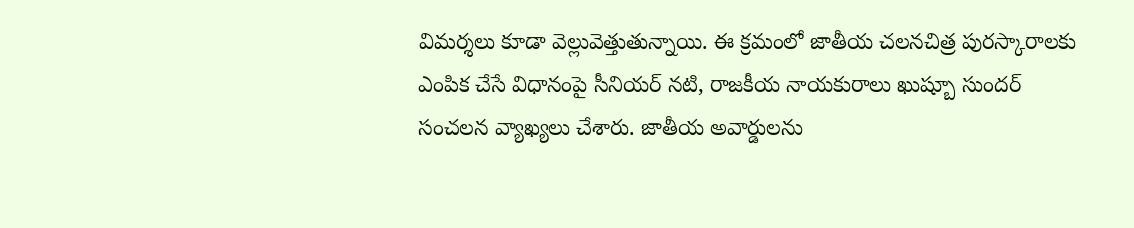విమర్శలు కూడా వెల్లువెత్తుతున్నాయి. ఈ క్రమంలో జాతీయ చలనచిత్ర పురస్కారాలకు ఎంపిక చేసే విధానంపై సీనియర్ నటి, రాజకీయ నాయకురాలు ఖుష్బూ సుందర్ సంచలన వ్యాఖ్యలు చేశారు. జాతీయ అవార్డులను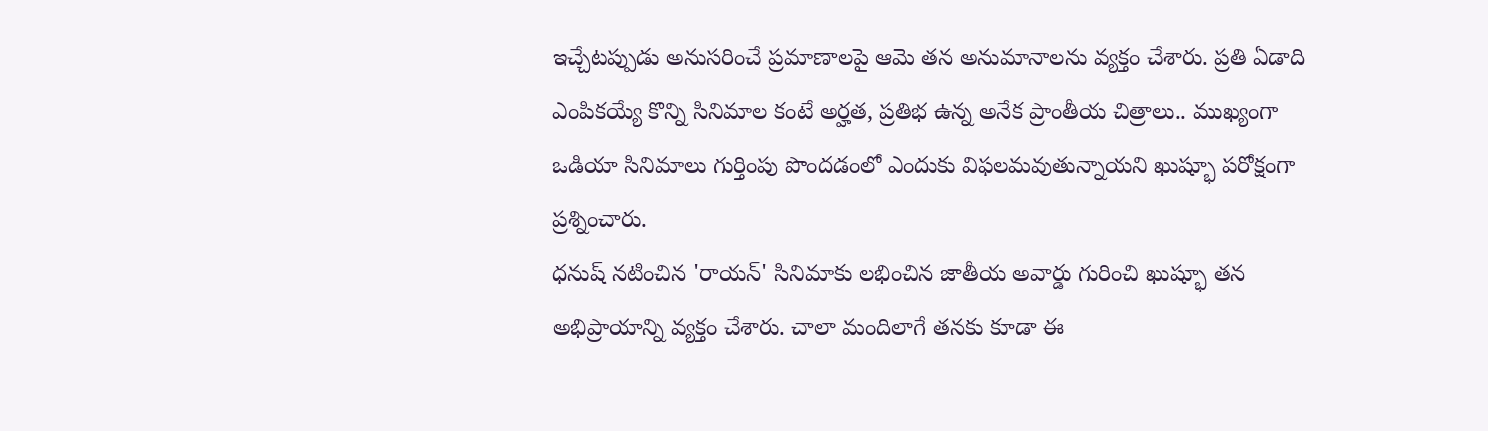ఇచ్చేటప్పుడు అనుసరించే ప్రమాణాలపై ఆమె తన అనుమానాలను వ్యక్తం చేశారు. ప్రతి ఏడాది ఎంపికయ్యే కొన్ని సినిమాల కంటే అర్హత, ప్రతిభ ఉన్న అనేక ప్రాంతీయ చిత్రాలు.. ముఖ్యంగా ఒడియా సినిమాలు గుర్తింపు పొందడంలో ఎందుకు విఫలమవుతున్నాయని ఖుష్భూ పరోక్షంగా ప్రశ్నించారు.
ధనుష్ నటించిన 'రాయన్' సినిమాకు లభించిన జాతీయ అవార్డు గురించి ఖుష్భూ తన అభిప్రాయాన్ని వ్యక్తం చేశారు. చాలా మందిలాగే తనకు కూడా ఈ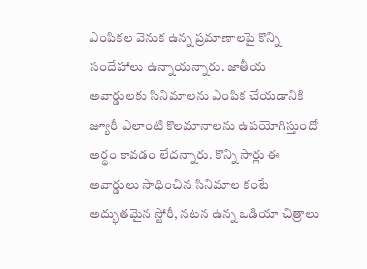ఎంపికల వెనుక ఉన్న ప్రమాణాలపై కొన్ని సందేహాలు ఉన్నాయన్నారు. జాతీయ అవార్డులకు సినిమాలను ఎంపిక చేయడానికి జ్యూరీ ఎలాంటి కొలమానాలను ఉపయోగిస్తుందో అర్థం కావడం లేదన్నారు. కొన్ని సార్లు ఈ అవార్డులు సాధించిన సినిమాల కంటే అద్భుతమైన స్టోరీ, నటన ఉన్న ఒడియా చిత్రాలు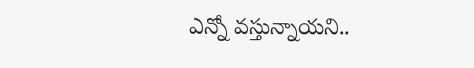ఎన్నో వస్తున్నాయని..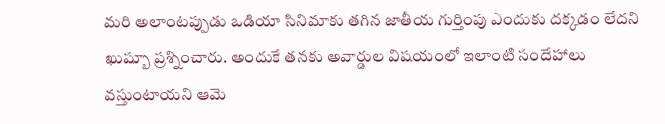మరి అలాంటప్పుడు ఒడియా సినిమాకు తగిన జాతీయ గుర్తింపు ఎందుకు దక్కడం లేదని ఖుష్బూ ప్రశ్నించారు. అందుకే తనకు అవార్డుల విషయంలో ఇలాంటి సందేహాలు వస్తుంటాయని ఆమె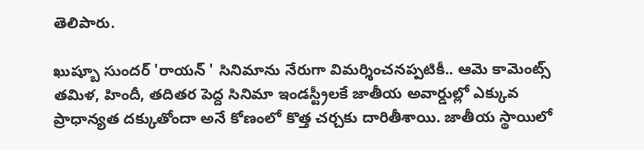తెలిపారు.

ఖుష్బూ సుందర్ 'రాయన్ ' సినిమాను నేరుగా విమర్శించనప్పటికీ.. ఆమె కామెంట్స్ తమిళ, హిందీ, తదితర పెద్ద సినిమా ఇండస్ట్రీలకే జాతీయ అవార్డుల్లో ఎక్కువ ప్రాధాన్యత దక్కుతోందా అనే కోణంలో కొత్త చర్చకు దారితీశాయి. జాతీయ స్థాయిలో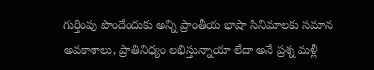గుర్తింపు పొందేందుకు అన్ని ప్రాంతీయ భాషా సినిమాలకు సమాన అవకాశాలు, ప్రాతినిధ్యం లభిస్తున్నాయా లేదా అనే ప్రశ్న మళ్లీ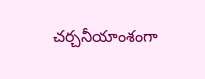చర్చనీయాంశంగా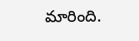మారింది.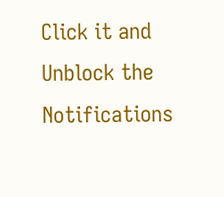Click it and Unblock the Notifications